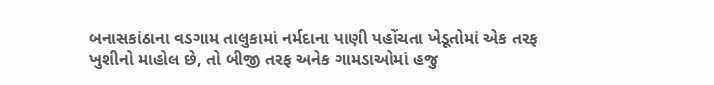બનાસકાંઠાના વડગામ તાલુકામાં નર્મદાના પાણી પહોંચતા ખેડૂતોમાં એક તરફ ખુશીનો માહોલ છે, તો બીજી તરફ અનેક ગામડાઓમાં હજુ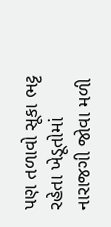પણ તળાવો સૂકા ભટ્ટ રહેતા ખેડૂતોમાં નારાજગી જોવા મળી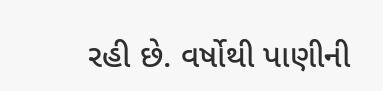રહી છે. વર્ષોથી પાણીની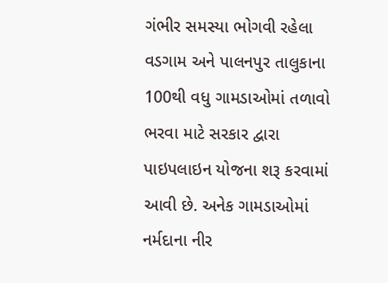ગંભીર સમસ્યા ભોગવી રહેલા વડગામ અને પાલનપુર તાલુકાના 100થી વધુ ગામડાઓમાં તળાવો ભરવા માટે સરકાર દ્વારા પાઇપલાઇન યોજના શરૂ કરવામાં આવી છે. અનેક ગામડાઓમાં નર્મદાના નીર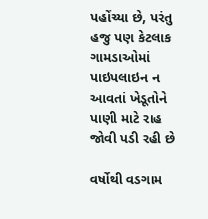પહોંચ્યા છે, પરંતુ હજુ પણ કેટલાક ગામડાઓમાં પાઇપલાઇન ન આવતાં ખેડૂતોને પાણી માટે રાહ જોવી પડી રહી છે

વર્ષોથી વડગામ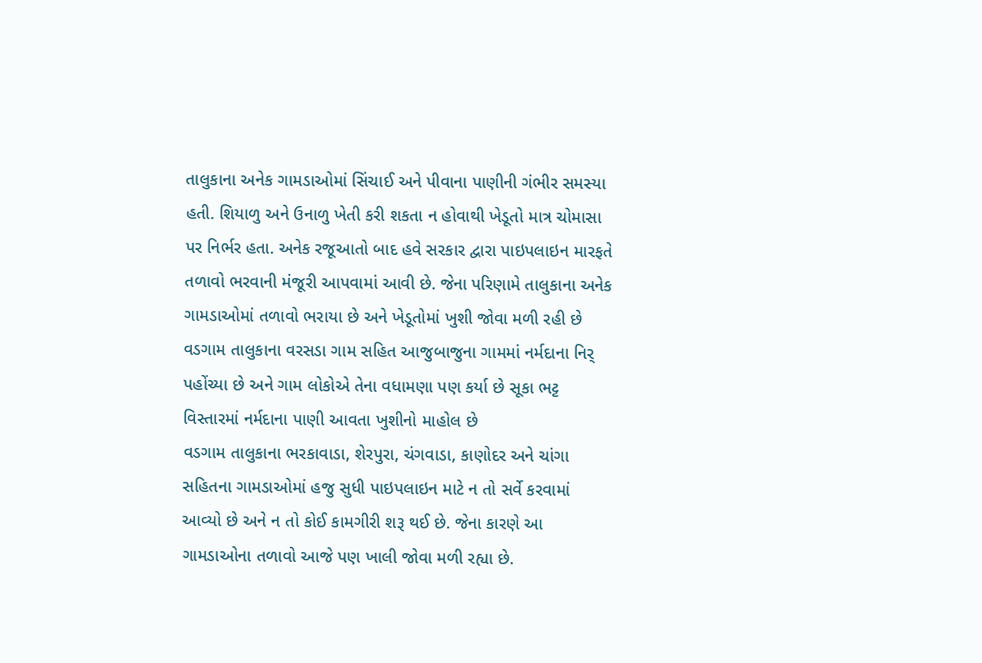તાલુકાના અનેક ગામડાઓમાં સિંચાઈ અને પીવાના પાણીની ગંભીર સમસ્યા હતી. શિયાળુ અને ઉનાળુ ખેતી કરી શકતા ન હોવાથી ખેડૂતો માત્ર ચોમાસા પર નિર્ભર હતા. અનેક રજૂઆતો બાદ હવે સરકાર દ્વારા પાઇપલાઇન મારફતે તળાવો ભરવાની મંજૂરી આપવામાં આવી છે. જેના પરિણામે તાલુકાના અનેક ગામડાઓમાં તળાવો ભરાયા છે અને ખેડૂતોમાં ખુશી જોવા મળી રહી છે વડગામ તાલુકાના વરસડા ગામ સહિત આજુબાજુના ગામમાં નર્મદાના નિર્ પહોંચ્યા છે અને ગામ લોકોએ તેના વધામણા પણ કર્યા છે સૂકા ભટ્ટ વિસ્તારમાં નર્મદાના પાણી આવતા ખુશીનો માહોલ છે
વડગામ તાલુકાના ભરકાવાડા, શેરપુરા, ચંગવાડા, કાણોદર અને ચાંગા સહિતના ગામડાઓમાં હજુ સુધી પાઇપલાઇન માટે ન તો સર્વે કરવામાં આવ્યો છે અને ન તો કોઈ કામગીરી શરૂ થઈ છે. જેના કારણે આ ગામડાઓના તળાવો આજે પણ ખાલી જોવા મળી રહ્યા છે.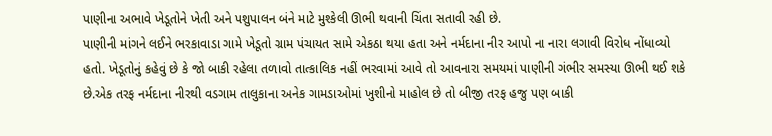પાણીના અભાવે ખેડૂતોને ખેતી અને પશુપાલન બંને માટે મુશ્કેલી ઊભી થવાની ચિંતા સતાવી રહી છે.
પાણીની માંગને લઈને ભરકાવાડા ગામે ખેડૂતો ગ્રામ પંચાયત સામે એકઠા થયા હતા અને નર્મદાના નીર આપો ના નારા લગાવી વિરોધ નોંધાવ્યો હતો. ખેડૂતોનું કહેવું છે કે જો બાકી રહેલા તળાવો તાત્કાલિક નહીં ભરવામાં આવે તો આવનારા સમયમાં પાણીની ગંભીર સમસ્યા ઊભી થઈ શકે છે.એક તરફ નર્મદાના નીરથી વડગામ તાલુકાના અનેક ગામડાઓમાં ખુશીનો માહોલ છે તો બીજી તરફ હજુ પણ બાકી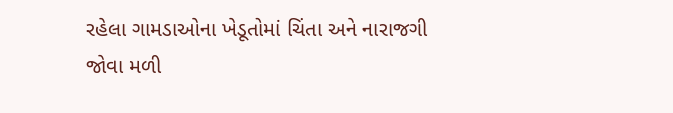રહેલા ગામડાઓના ખેડૂતોમાં ચિંતા અને નારાજગી જોવા મળી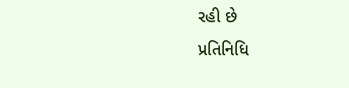રહી છે
પ્રતિનિધિ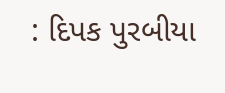: દિપક પુરબીયા